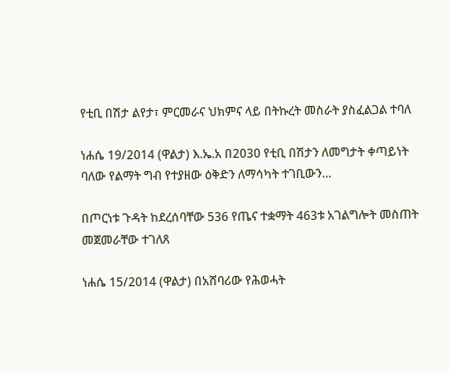የቲቢ በሽታ ልየታ፣ ምርመራና ህክምና ላይ በትኩረት መስራት ያስፈልጋል ተባለ

ነሐሴ 19/2014 (ዋልታ) እ.ኤ.አ በ2030 የቲቢ በሽታን ለመግታት ቀጣይነት ባለው የልማት ግብ የተያዘው ዕቅድን ለማሳካት ተገቢውን…

በጦርነቱ ጉዳት ከደረሰባቸው 536 የጤና ተቋማት 463ቱ አገልግሎት መስጠት መጀመራቸው ተገለጸ

ነሐሴ 15/2014 (ዋልታ) በአሸባሪው የሕወሓት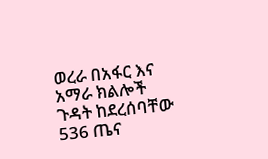ወረራ በአፋር እና አማራ ክልሎች ጉዳት ከደረሰባቸው 536 ጤና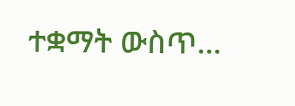ተቋማት ውስጥ…